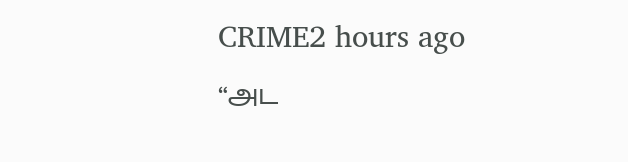CRIME2 hours ago
“அட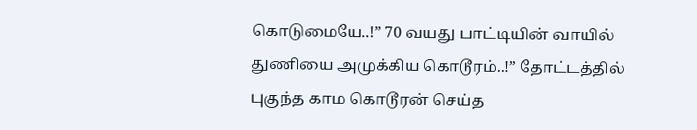கொடுமையே..!” 70 வயது பாட்டியின் வாயில் துணியை அமுக்கிய கொடூரம்..!” தோட்டத்தில் புகுந்த காம கொடூரன் செய்த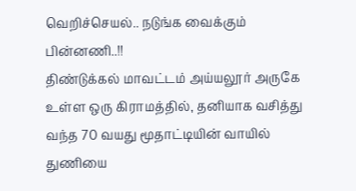வெறிச்செயல்.. நடுங்க வைக்கும் பின்னணி..!!
திண்டுக்கல் மாவட்டம் அய்யலூர் அருகே உள்ள ஒரு கிராமத்தில், தனியாக வசித்து வந்த 70 வயது மூதாட்டியின் வாயில் துணியை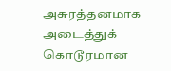அசுரத்தனமாக அடைத்துக் கொடூரமான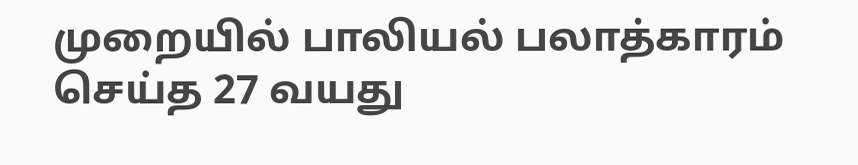முறையில் பாலியல் பலாத்காரம் செய்த 27 வயது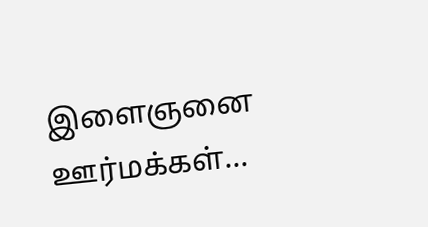இளைஞனை ஊர்மக்கள்...